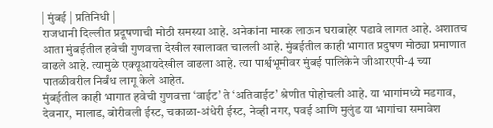| मुंबई | प्रतिनिधी |
राजधानी दिल्लीत प्रदूषणाची मोठी समस्या आहे. अनेकांना मास्क लाऊन घराबाहेर पडावे लागत आहे. अशातच आता मुंबईतील हवेची गुणवत्ता देखील खालावत चालली आहे. मुंबईतील काही भागात प्रदुषण मोठ्या प्रमाणात वाढले आहे. त्यामुळे एक्यूआयदेखील वाढला आहे. त्या पार्श्वभूमीवर मुंबई पालिकेने जीआरएपी-4 च्या पातळीवरील निर्बंध लागू केले आहेत.
मुंबईतील काही भागात हवेची गुणवत्ता ‘वाईट’ ते ‘अतिवाईट’ श्रेणीत पोहोचली आहे. या भागांमध्ये मडगाव, देवनार, मालाड, बोरीवली ईस्ट, चकाळा-अंधेरी ईस्ट, नेव्ही नगर, पवई आणि मुलुंड या भागांचा समावेश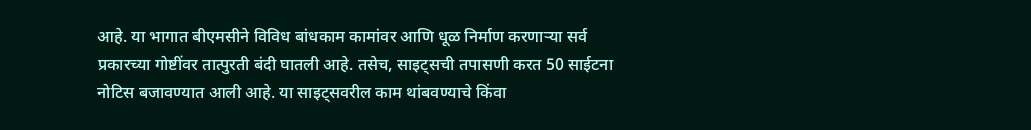आहे. या भागात बीएमसीने विविध बांधकाम कामांवर आणि धूळ निर्माण करणाऱ्या सर्व प्रकारच्या गोष्टींवर तात्पुरती बंदी घातली आहे. तसेच, साइट्सची तपासणी करत 50 साईटना नोटिस बजावण्यात आली आहे. या साइट्सवरील काम थांबवण्याचे किंवा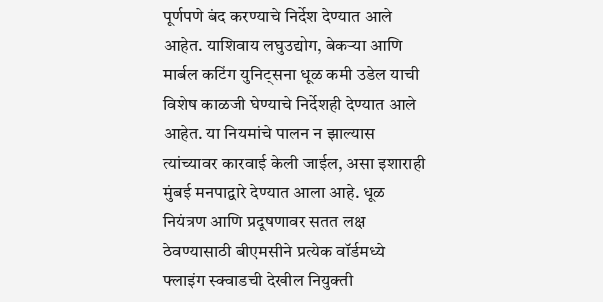पूर्णपणे बंद करण्याचे निर्देश देण्यात आले आहेत. याशिवाय लघुउद्योग, बेकऱ्या आणि मार्बल कटिंग युनिट्सना धूळ कमी उडेल याची विशेष काळजी घेण्याचे निर्देशही देण्यात आले आहेत. या नियमांचे पालन न झाल्यास त्यांच्यावर कारवाई केली जाईल, असा इशाराही मुंबई मनपाद्वारे देण्यात आला आहे. धूळ नियंत्रण आणि प्रदूषणावर सतत लक्ष ठेवण्यासाठी बीएमसीने प्रत्येक वॉर्डमध्ये फ्लाइंग स्क्वाडची देखील नियुक्ती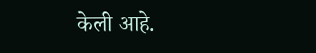केली आहे.